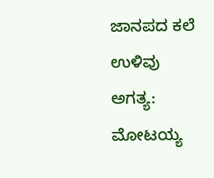ಜಾನಪದ ಕಲೆ ಉಳಿವು ಅಗತ್ಯ: ಮೋಟಯ್ಯ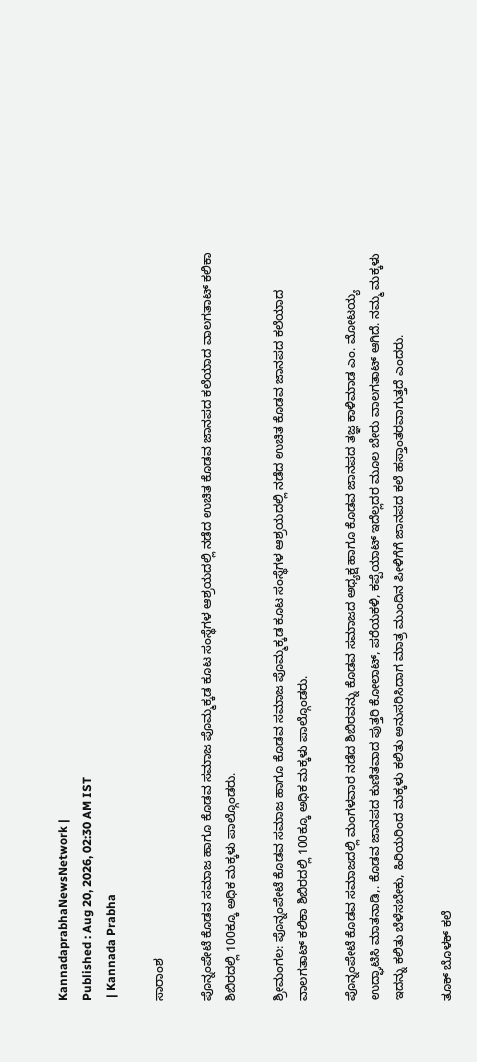KannadaprabhaNewsNetwork |
Published : Aug 20, 2026, 02:30 AM IST
 | Kannada Prabha

ಸಾರಾಂಶ

ಪೊನ್ನಂಪೇಟೆ ಕೊಡವ ಸಮಾಜ ಹಾಗೂ ಕೊಡವ ಸಮಾಜ ಪೊಮ್ಮಕ್ಕಡ ಕೂಟ ಸಂಸ್ಥೆಗಳ ಆಶ್ರಯದಲ್ಲಿ ನಡೆದ ಉಚಿತ ಕೊಡವ ಜಾನಪದ ಕಲೆಯಾದ ವಾಲಗತಾಟ್ ಕಲಿಕಾ ಶಿಬಿರದಲ್ಲಿ 100ಕ್ಕೂ ಅಧಿಕ ಮಕ್ಕಳು ಪಾಲ್ಗೊಂಡರು.

ಶ್ರೀಮಂಗಲ: ಪೊನ್ನಂಪೇಟೆ ಕೊಡವ ಸಮಾಜ ಹಾಗೂ ಕೊಡವ ಸಮಾಜ ಪೊಮ್ಮಕ್ಕಡ ಕೂಟ ಸಂಸ್ಥೆಗಳ ಆಶ್ರಯದಲ್ಲಿ ನಡೆದ ಉಚಿತ ಕೊಡವ ಜಾನಪದ ಕಲೆಯಾದ ವಾಲಗತಾಟ್ ಕಲಿಕಾ ಶಿಬಿರದಲ್ಲಿ 100ಕ್ಕೂ ಅಧಿಕ ಮಕ್ಕಳು ಪಾಲ್ಗೊಂಡರು.

ಪೊನ್ನಂಪೇಟೆ ಕೊಡವ ಸಮಾಜದಲ್ಲಿ ಮಂಗಳವಾರ ನಡೆದ ಶಿಬಿರವನ್ನು ಕೊಡವ ಸಮಾಜದ ಅಧ್ಯಕ್ಷ ಹಾಗೂ ಕೊಡವ ಜಾನಪದ ತಜ್ಞ ಕಾಳಿಮಾಡ ಎಂ. ಮೋಟಯ್ಯ ಉದ್ಘಾಟಿಸಿ ಮಾತನಾಡಿ,. ಕೊಡವ ಜಾನಪದ ಕುಣಿತವಾದ ಪುತ್ತರಿ ಕೋಲಾಟ್, ಪರೆಯಕಳಿ, ಕಪ್ಪೆಯಾಟ್ ಇದೆಲ್ಲದರ ಮೂಲ ಬೇರು ವಾಲಗತಾಟ್ ಆಗಿದೆ. ನಮ್ಮ ಮಕ್ಕಳು ಇದನ್ನು ಕಲಿತು ಬೆಳೆಸಬೇಕು, ಹಿರಿಯರಿಂದ ಮಕ್ಕಳು ಕಲಿತು ಅನುಸರಿಸಿದಾಗ ಮಾತ್ರ ಮುಂದಿನ ಪೀಳಿಗೆಗೆ ಜಾನಪದ ಕಲೆ ಹಸ್ತಾಂತರವಾಗುತ್ತದೆ ಎಂದರು.

ತೂಕ್ ಬೊಳಕ್ ಕಲೆ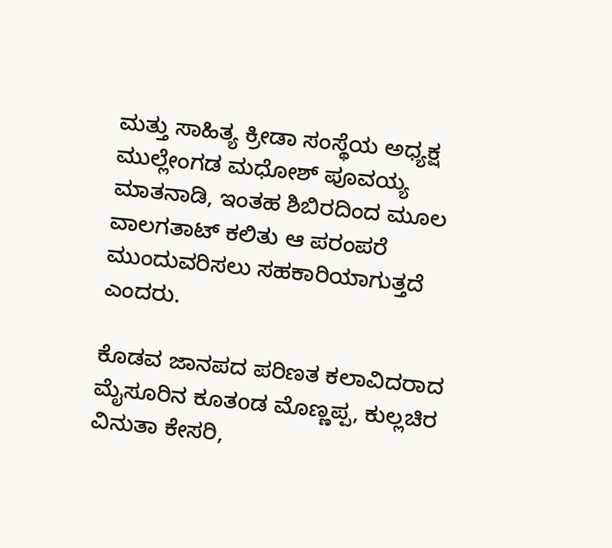ಮತ್ತು ಸಾಹಿತ್ಯ ಕ್ರೀಡಾ ಸಂಸ್ಥೆಯ ಅಧ್ಯಕ್ಷ ಮುಲ್ಲೇಂಗಡ ಮಧೋಶ್ ಪೂವಯ್ಯ ಮಾತನಾಡಿ, ಇಂತಹ ಶಿಬಿರದಿಂದ ಮೂಲ ವಾಲಗತಾಟ್ ಕಲಿತು ಆ ಪರಂಪರೆ ಮುಂದುವರಿಸಲು ಸಹಕಾರಿಯಾಗುತ್ತದೆ ಎಂದರು.

ಕೊಡವ ಜಾನಪದ ಪರಿಣತ ಕಲಾವಿದರಾದ ಮೈಸೂರಿನ ಕೂತoಡ ಮೊಣ್ಣಪ್ಪ, ಕುಲ್ಲಚಿರ ವಿನುತಾ ಕೇಸರಿ,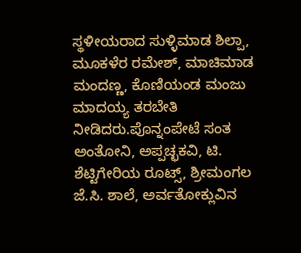ಸ್ಥಳೀಯರಾದ ಸುಳ್ಳಿಮಾಡ ಶಿಲ್ಪಾ, ಮೂಕಳೆರ ರಮೇಶ್, ಮಾಚಿಮಾಡ ಮಂದಣ್ಣ, ಕೊಣಿಯಂಡ ಮಂಜು ಮಾದಯ್ಯ ತರಬೇತಿ ನೀಡಿದರು.ಪೊನ್ನಂಪೇಟೆ ಸಂತ ಅಂತೋನಿ, ಅಪ್ಪಚ್ಛಕವಿ, ಟಿ. ಶೆಟ್ಟಿಗೇರಿಯ ರೂಟ್ಸ್, ಶ್ರೀಮಂಗಲ ಜೆ.ಸಿ. ಶಾಲೆ, ಅರ್ವತೋಕ್ಲುವಿನ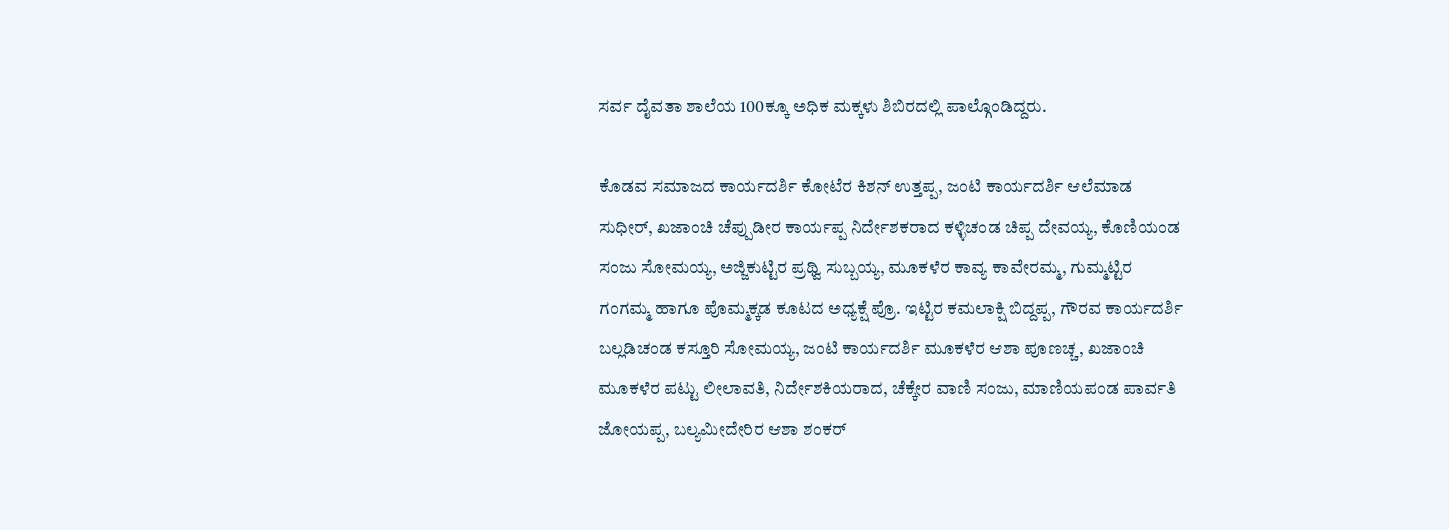ಸರ್ವ ದೈವತಾ ಶಾಲೆಯ 100ಕ್ಕೂ ಅಧಿಕ ಮಕ್ಕಳು ಶಿಬಿರದಲ್ಲಿ ಪಾಲ್ಗೊಂಡಿದ್ದರು.

ಕೊಡವ ಸಮಾಜದ ಕಾರ್ಯದರ್ಶಿ ಕೋಟೆರ ಕಿಶನ್ ಉತ್ತಪ್ಪ, ಜಂಟಿ ಕಾರ್ಯದರ್ಶಿ ಆಲೆಮಾಡ ಸುಧೀರ್, ಖಜಾಂಚಿ ಚೆಪ್ಪುಡೀರ ಕಾರ್ಯಪ್ಪ ನಿರ್ದೇಶಕರಾದ ಕಳ್ಳಿಚಂಡ ಚಿಪ್ಪ ದೇವಯ್ಯ, ಕೊಣಿಯಂಡ ಸಂಜು ಸೋಮಯ್ಯ, ಅಜ್ಜಿಕುಟ್ಟಿರ ಪ್ರಥ್ವಿ ಸುಬ್ಬಯ್ಯ, ಮೂಕಳೆರ ಕಾವ್ಯ ಕಾವೇರಮ್ಮ, ಗುಮ್ಮಟ್ಟಿರ ಗಂಗಮ್ಮ ಹಾಗೂ ಪೊಮ್ಮಕ್ಕಡ ಕೂಟದ ಅಧ್ಯಕ್ಷೆ ಪ್ರೊ. ಇಟ್ಟಿರ ಕಮಲಾಕ್ಷಿ ಬಿದ್ದಪ್ಪ, ಗೌರವ ಕಾರ್ಯದರ್ಶಿ ಬಲ್ಲಡಿಚಂಡ ಕಸ್ತೂರಿ ಸೋಮಯ್ಯ, ಜಂಟಿ ಕಾರ್ಯದರ್ಶಿ ಮೂಕಳೆರ ಆಶಾ ಪೂಣಚ್ಚ, ಖಜಾಂಚಿ ಮೂಕಳೆರ ಪಟ್ಟು ಲೀಲಾವತಿ, ನಿರ್ದೇಶಕಿಯರಾದ, ಚೆಕ್ಕೇರ ವಾಣಿ ಸಂಜು, ಮಾಣಿಯಪಂಡ ಪಾರ್ವತಿ ಜೋಯಪ್ಪ, ಬಲ್ಯಮೀದೇರಿರ ಆಶಾ ಶಂಕರ್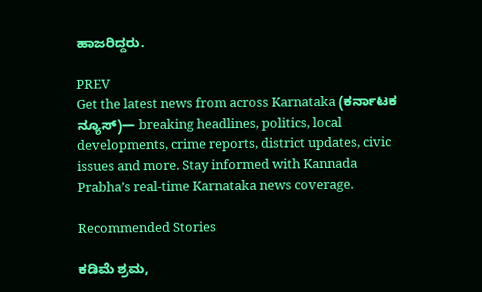ಹಾಜರಿದ್ದರು.

PREV
Get the latest news from across Karnataka (ಕರ್ನಾಟಕ ನ್ಯೂಸ್)— breaking headlines, politics, local developments, crime reports, district updates, civic issues and more. Stay informed with Kannada Prabha’s real‑time Karnataka news coverage.

Recommended Stories

ಕಡಿಮೆ ಶ್ರಮ,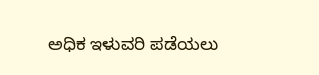ಅಧಿಕ ಇಳುವರಿ ಪಡೆಯಲು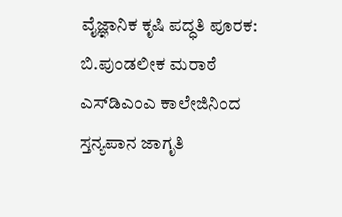ವೈಜ್ಞಾನಿಕ ಕೃಷಿ ಪದ್ಧತಿ ಪೂರಕ: ಬಿ.ಪುಂಡಲೀಕ ಮರಾಠೆ
ಎಸ್‌ಡಿಎಂಎ ಕಾಲೇಜಿನಿಂದ ಸ್ತನ್ಯಪಾನ ಜಾಗೃತಿ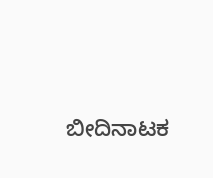ಬೀದಿನಾಟಕ